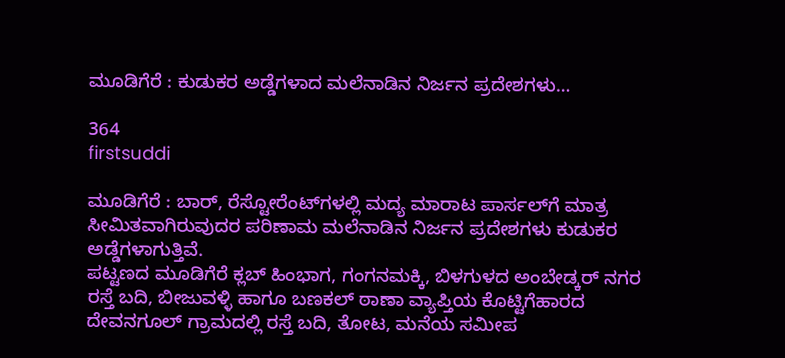ಮೂಡಿಗೆರೆ : ಕುಡುಕರ ಅಡ್ಡೆಗಳಾದ ಮಲೆನಾಡಿನ ನಿರ್ಜನ ಪ್ರದೇಶಗಳು…

364
firstsuddi

ಮೂಡಿಗೆರೆ : ಬಾರ್, ರೆಸ್ಟೋರೆಂಟ್‍ಗಳಲ್ಲಿ ಮದ್ಯ ಮಾರಾಟ ಪಾರ್ಸಲ್‍ಗೆ ಮಾತ್ರ ಸೀಮಿತವಾಗಿರುವುದರ ಪರಿಣಾಮ ಮಲೆನಾಡಿನ ನಿರ್ಜನ ಪ್ರದೇಶಗಳು ಕುಡುಕರ ಅಡ್ಡೆಗಳಾಗುತ್ತಿವೆ.
ಪಟ್ಟಣದ ಮೂಡಿಗೆರೆ ಕ್ಲಬ್ ಹಿಂಭಾಗ, ಗಂಗನಮಕ್ಕಿ, ಬಿಳಗುಳದ ಅಂಬೇಡ್ಕರ್ ನಗರ ರಸ್ತೆ ಬದಿ, ಬೀಜುವಳ್ಳಿ ಹಾಗೂ ಬಣಕಲ್ ಠಾಣಾ ವ್ಯಾಪ್ತಿಯ ಕೊಟ್ಟಿಗೆಹಾರದ ದೇವನಗೂಲ್ ಗ್ರಾಮದಲ್ಲಿ ರಸ್ತೆ ಬದಿ, ತೋಟ, ಮನೆಯ ಸಮೀಪ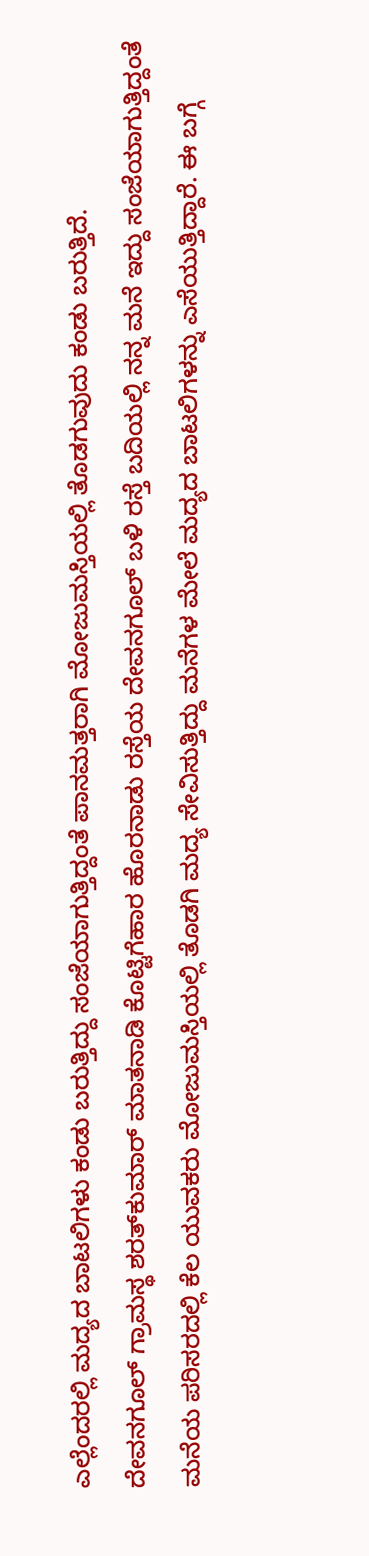ಎಲ್ಲೆಂದರಲ್ಲಿ ಮದ್ಯದ ಬಾಟಲಿಗಳು ಕಂಡು ಬರುತ್ತಿದ್ದು ಸಂಜೆಯಾಗುತ್ತಿದ್ದಂತೆ ಪಾನಮತ್ತರಾಗಿ ಮೋಜುಮಸ್ತಿಯಲ್ಲಿ ತೊಡಗುವುದು ಕಂಡು ಬರುತ್ತಿದೆ.
ದೇವನಗೂಲ್ ಗ್ರಾಮಸ್ಥ ಶರತ್‍ಕುಮಾರ್ ಮಾತನಾಡಿ ಕೊಟ್ಟಿಗೆಹಾರ ಹೊರನಾಡು ರಸ್ತೆಯ ದೇವನಗೂಲ್ ಬಳಿ ರಸ್ತೆ ಬದಿಯಲ್ಲಿ ನನ್ನ ಮನೆ ಇದ್ದು ಸಂಜೆಯಾಗುತ್ತಿದ್ದಂತೆ ಮನೆಯ ಪರಿಸರದಲ್ಲಿ ಕೆಲ ಯುವಕರು ಮೋಜುಮಸ್ತಿಯಲ್ಲಿ ತೊಡಗಿ ಮದ್ಯ ಸೇವಿಸುತ್ತಿದ್ದು ಮನೆಗಳ ಮೇಲೆ ಮದ್ಯದ ಬಾಟಲಿಗಳನ್ನು ಎಸೆಯುತ್ತಿದ್ದಾರೆ. ಈ ಬಗ್ಗೆ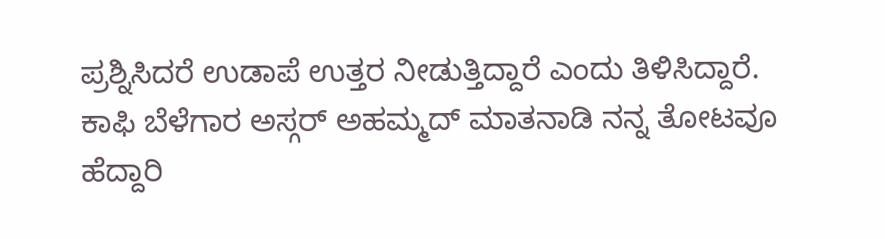ಪ್ರಶ್ನಿಸಿದರೆ ಉಡಾಪೆ ಉತ್ತರ ನೀಡುತ್ತಿದ್ದಾರೆ ಎಂದು ತಿಳಿಸಿದ್ದಾರೆ.
ಕಾಫಿ ಬೆಳೆಗಾರ ಅಸ್ಗರ್ ಅಹಮ್ಮದ್ ಮಾತನಾಡಿ ನನ್ನ ತೋಟವೂ ಹೆದ್ದಾರಿ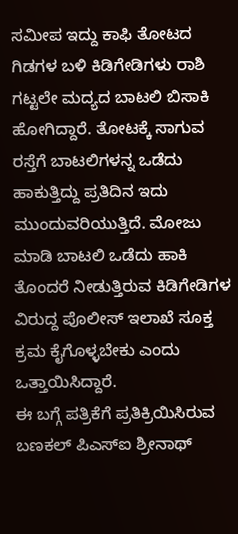ಸಮೀಪ ಇದ್ದು ಕಾಫಿ ತೋಟದ ಗಿಡಗಳ ಬಳಿ ಕಿಡಿಗೇಡಿಗಳು ರಾಶಿ ಗಟ್ಟಲೇ ಮದ್ಯದ ಬಾಟಲಿ ಬಿಸಾಕಿ ಹೋಗಿದ್ದಾರೆ. ತೋಟಕ್ಕೆ ಸಾಗುವ ರಸ್ತೆಗೆ ಬಾಟಲಿಗಳನ್ನ ಒಡೆದು ಹಾಕುತ್ತಿದ್ದು ಪ್ರತಿದಿನ ಇದು ಮುಂದುವರಿಯುತ್ತಿದೆ. ಮೋಜು ಮಾಡಿ ಬಾಟಲಿ ಒಡೆದು ಹಾಕಿ ತೊಂದರೆ ನೀಡುತ್ತಿರುವ ಕಿಡಿಗೇಡಿಗಳ ವಿರುದ್ದ ಪೊಲೀಸ್ ಇಲಾಖೆ ಸೂಕ್ತ ಕ್ರಮ ಕೈಗೊಳ್ಳಬೇಕು ಎಂದು ಒತ್ತಾಯಿಸಿದ್ದಾರೆ.
ಈ ಬಗ್ಗೆ ಪತ್ರಿಕೆಗೆ ಪ್ರತಿಕ್ರಿಯಿಸಿರುವ ಬಣಕಲ್ ಪಿಎಸ್‍ಐ ಶ್ರೀನಾಥ್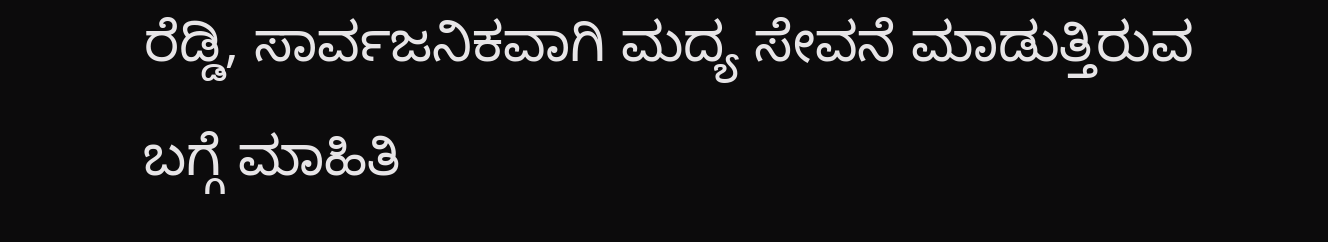ರೆಡ್ಡಿ, ಸಾರ್ವಜನಿಕವಾಗಿ ಮದ್ಯ ಸೇವನೆ ಮಾಡುತ್ತಿರುವ ಬಗ್ಗೆ ಮಾಹಿತಿ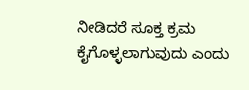ನೀಡಿದರೆ ಸೂಕ್ತ ಕ್ರಮ ಕೈಗೊಳ್ಳಲಾಗುವುದು ಎಂದು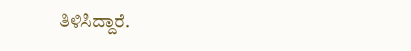ತಿಳಿಸಿದ್ದಾರೆ.